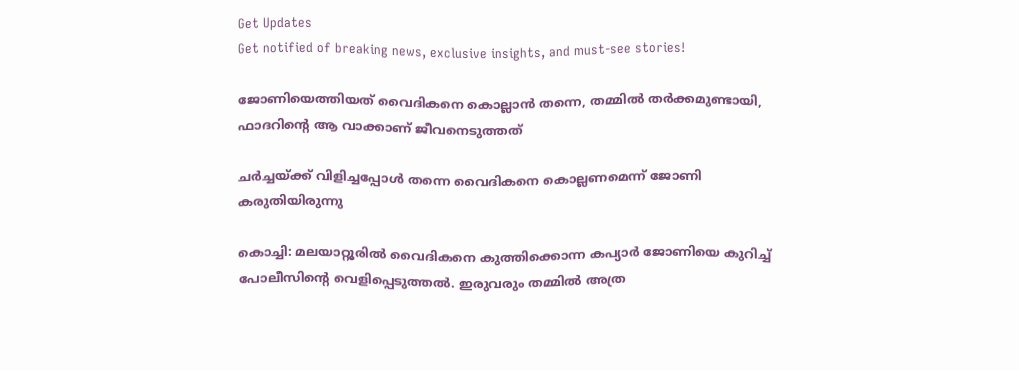Get Updates
Get notified of breaking news, exclusive insights, and must-see stories!

ജോണിയെത്തിയത് വൈദികനെ കൊല്ലാന്‍ തന്നെ, തമ്മില്‍ തര്‍ക്കമുണ്ടായി, ഫാദറിന്റെ ആ വാക്കാണ് ജീവനെടുത്തത്

ചര്‍ച്ചയ്ക്ക് വിളിച്ചപ്പോള്‍ തന്നെ വൈദികനെ കൊല്ലണമെന്ന് ജോണി കരുതിയിരുന്നു

കൊച്ചി: മലയാറ്റൂരില്‍ വൈദികനെ കുത്തിക്കൊന്ന കപ്യാര്‍ ജോണിയെ കുറിച്ച് പോലീസിന്റെ വെളിപ്പെടുത്തല്‍. ഇരുവരും തമ്മില്‍ അത്ര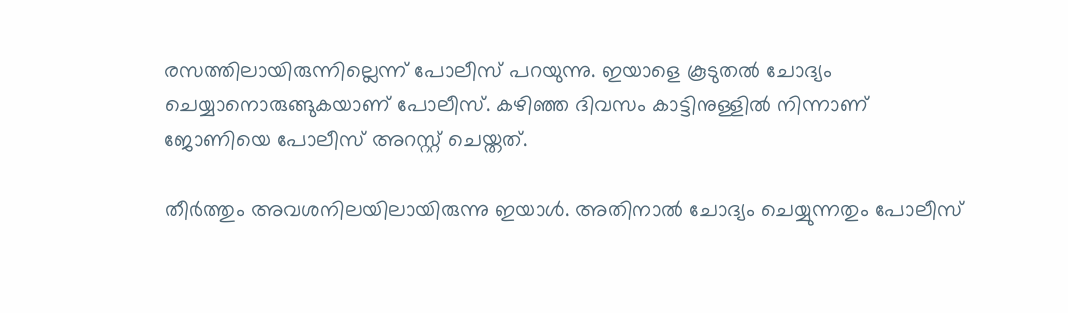രസത്തിലായിരുന്നില്ലെന്ന് പോലീസ് പറയുന്നു. ഇയാളെ കൂടുതല്‍ ചോദ്യം ചെയ്യാനൊരുങ്ങുകയാണ് പോലീസ്. കഴിഞ്ഞ ദിവസം കാട്ടിനുള്ളില്‍ നിന്നാണ് ജോണിയെ പോലീസ് അറസ്റ്റ് ചെയ്തത്.

തീര്‍ത്തും അവശനിലയിലായിരുന്നു ഇയാള്‍. അതിനാല്‍ ചോദ്യം ചെയ്യുന്നതും പോലീസ്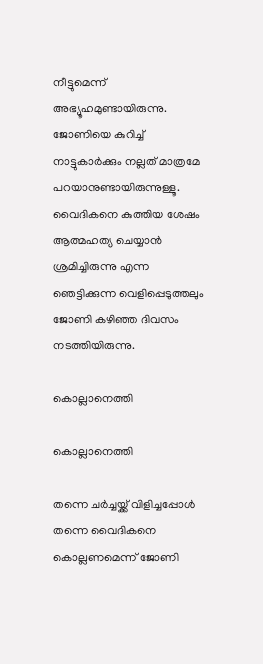നീട്ടുമെന്ന് അഭ്യൂഹമുണ്ടായിരുന്നു. ജോണിയെ കുറിച്ച് നാട്ടുകാര്‍ക്കും നല്ലത് മാത്രമേ പറയാനുണ്ടായിരുന്നുള്ളൂ. വൈദികനെ കുത്തിയ ശേഷം ആത്മഹത്യ ചെയ്യാന്‍ ശ്രമിച്ചിരുന്നു എന്ന ഞെട്ടിക്കുന്ന വെളിപ്പെടുത്തലും ജോണി കഴിഞ്ഞ ദിവസം നടത്തിയിരുന്നു.

കൊല്ലാനെത്തി

കൊല്ലാനെത്തി

തന്നെ ചര്‍ച്ചയ്ക്ക് വിളിച്ചപ്പോള്‍ തന്നെ വൈദികനെ കൊല്ലണമെന്ന് ജോണി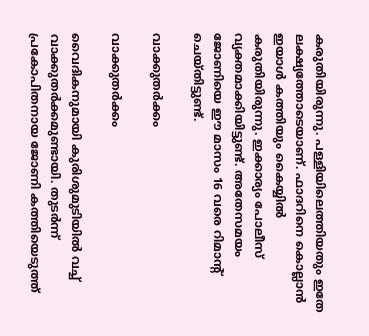കരുതിയിരുന്നു. പള്ളിയിലെത്തിയതും ഇതേ ലക്ഷ്യത്തോടെയാണ്. ഫാദറിനെ കൊല്ലാന്‍ ഇയാള്‍ കത്തിയും കൈയ്യില്‍ കരുതിയിരുന്നു. ഇക്കാര്യം പോലീസ് വ്യക്തമാക്കിയിട്ടുണ്ട്. അതേസമയം ജോണിയെ ഈ മാസം 16 വരെ റിമാന്റ് ചെയ്തിട്ടുണ്ട്.

വാക്കുതര്‍ക്കം

വാക്കുതര്‍ക്കം

വൈദികനുമായി കുരിശുമുടിയില്‍ വച്ച് വാക്കുതര്‍ക്കമുണ്ടായി. തുടര്‍ന്ന് പ്രകോപിതനായ ജോണി കത്തിയെടുത്ത്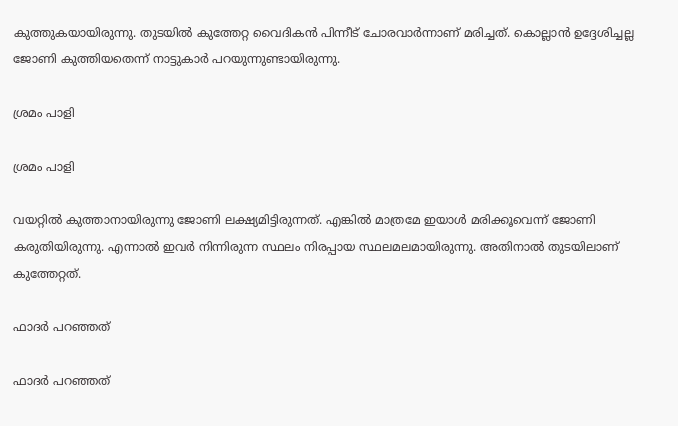കുത്തുകയായിരുന്നു. തുടയില്‍ കുത്തേറ്റ വൈദികന്‍ പിന്നീട് ചോരവാര്‍ന്നാണ് മരിച്ചത്. കൊല്ലാന്‍ ഉദ്ദേശിച്ചല്ല ജോണി കുത്തിയതെന്ന് നാട്ടുകാര്‍ പറയുന്നുണ്ടായിരുന്നു.

ശ്രമം പാളി

ശ്രമം പാളി

വയറ്റില്‍ കുത്താനായിരുന്നു ജോണി ലക്ഷ്യമിട്ടിരുന്നത്. എങ്കില്‍ മാത്രമേ ഇയാള്‍ മരിക്കൂവെന്ന് ജോണി കരുതിയിരുന്നു. എന്നാല്‍ ഇവര്‍ നിന്നിരുന്ന സ്ഥലം നിരപ്പായ സ്ഥലമലമായിരുന്നു. അതിനാല്‍ തുടയിലാണ് കുത്തേറ്റത്.

ഫാദര്‍ പറഞ്ഞത്

ഫാദര്‍ പറഞ്ഞത്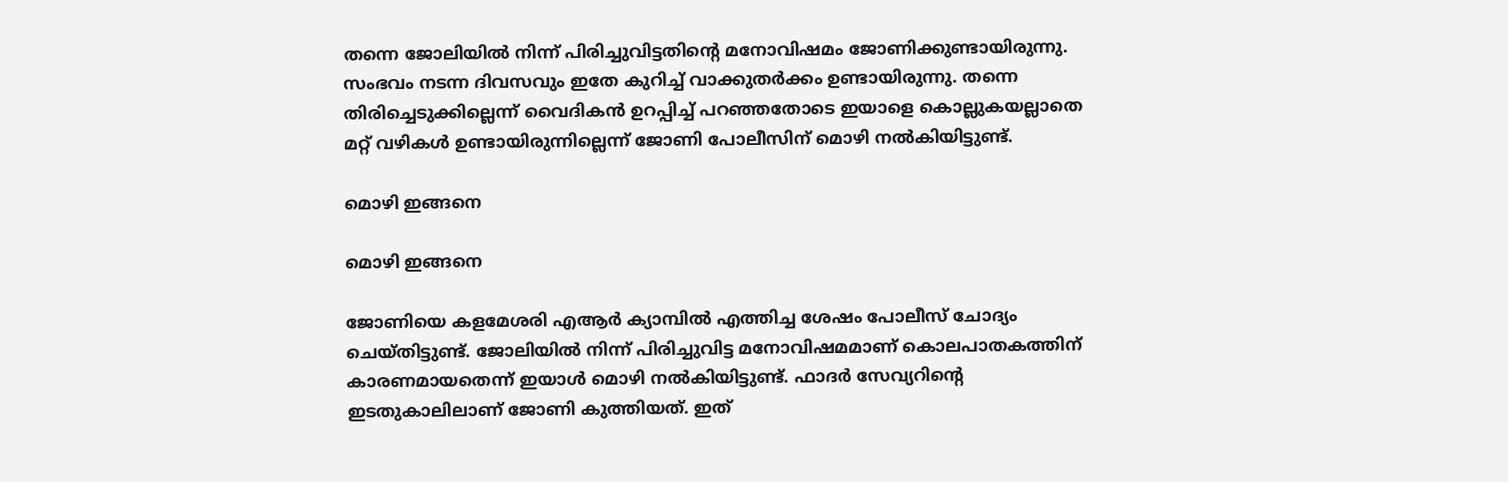തന്നെ ജോലിയില്‍ നിന്ന് പിരിച്ചുവിട്ടതിന്റെ മനോവിഷമം ജോണിക്കുണ്ടായിരുന്നു. സംഭവം നടന്ന ദിവസവും ഇതേ കുറിച്ച് വാക്കുതര്‍ക്കം ഉണ്ടായിരുന്നു. തന്നെ തിരിച്ചെടുക്കില്ലെന്ന് വൈദികന്‍ ഉറപ്പിച്ച് പറഞ്ഞതോടെ ഇയാളെ കൊല്ലുകയല്ലാതെ മറ്റ് വഴികള്‍ ഉണ്ടായിരുന്നില്ലെന്ന് ജോണി പോലീസിന് മൊഴി നല്‍കിയിട്ടുണ്ട്.

മൊഴി ഇങ്ങനെ

മൊഴി ഇങ്ങനെ

ജോണിയെ കളമേശരി എആര്‍ ക്യാമ്പില്‍ എത്തിച്ച ശേഷം പോലീസ് ചോദ്യം ചെയ്തിട്ടുണ്ട്. ജോലിയില്‍ നിന്ന് പിരിച്ചുവിട്ട മനോവിഷമമാണ് കൊലപാതകത്തിന് കാരണമായതെന്ന് ഇയാള്‍ മൊഴി നല്‍കിയിട്ടുണ്ട്. ഫാദര്‍ സേവ്യറിന്റെ ഇടതുകാലിലാണ് ജോണി കുത്തിയത്. ഇത്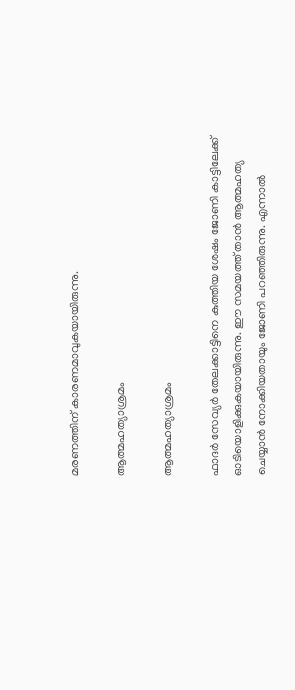മരണത്തിന് കാരണമാവുകയായിരുന്നു.

ആത്മഹത്യാശ്രമം

ആത്മഹത്യാശ്രമം

ഫാദര്‍ സേവ്യര്‍ തേലക്കാട്ടിനെ കുത്തിയ ശേഷം ജോണി കാട്ടിലേക്ക് ഓടിയൊളിക്കുകയായിരുന്നു. ഈ സമയത്ത് താന്‍ ആത്മഹത്യ ചെയ്യാന്‍ നോക്കിയതായും ജോണി പറഞ്ഞിരുന്നു. എന്നാല്‍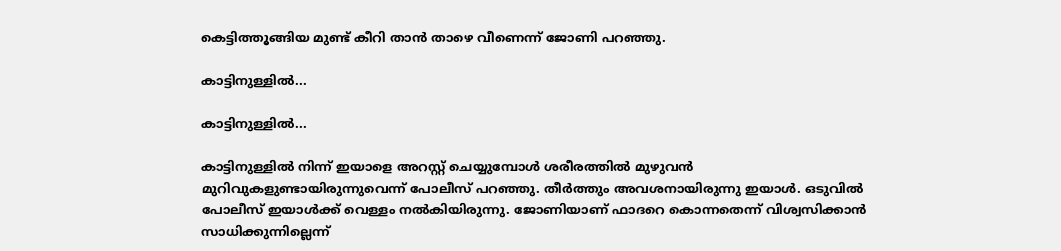കെട്ടിത്തൂങ്ങിയ മുണ്ട് കീറി താന്‍ താഴെ വീണെന്ന് ജോണി പറഞ്ഞു.

കാട്ടിനുള്ളില്‍...

കാട്ടിനുള്ളില്‍...

കാട്ടിനുള്ളില്‍ നിന്ന് ഇയാളെ അറസ്റ്റ് ചെയ്യുമ്പോള്‍ ശരീരത്തില്‍ മുഴുവന്‍ മുറിവുകളുണ്ടായിരുന്നുവെന്ന് പോലീസ് പറഞ്ഞു. തീര്‍ത്തും അവശനായിരുന്നു ഇയാള്‍. ഒടുവില്‍ പോലീസ് ഇയാള്‍ക്ക് വെള്ളം നല്‍കിയിരുന്നു. ജോണിയാണ് ഫാദറെ കൊന്നതെന്ന് വിശ്വസിക്കാന്‍ സാധിക്കുന്നില്ലെന്ന്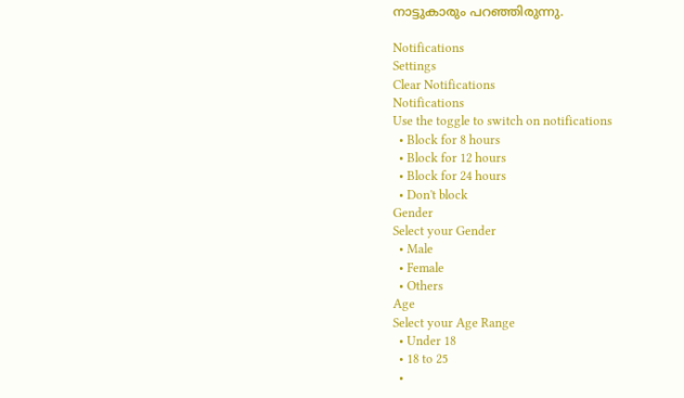നാട്ടുകാരും പറഞ്ഞിരുന്നു.

Notifications
Settings
Clear Notifications
Notifications
Use the toggle to switch on notifications
  • Block for 8 hours
  • Block for 12 hours
  • Block for 24 hours
  • Don't block
Gender
Select your Gender
  • Male
  • Female
  • Others
Age
Select your Age Range
  • Under 18
  • 18 to 25
  •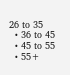26 to 35
  • 36 to 45
  • 45 to 55
  • 55+